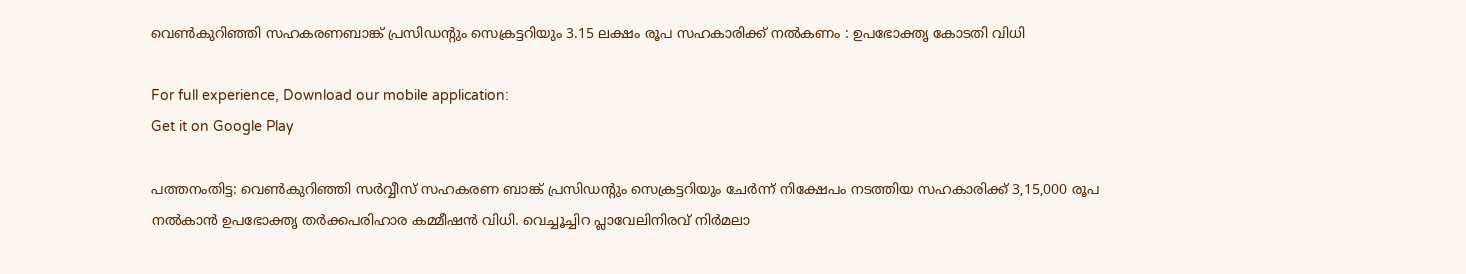വെൺകുറിഞ്ഞി സഹകരണബാങ്ക് പ്രസിഡൻ്റും സെക്രട്ടറിയും 3.15 ലക്ഷം രൂപ സഹകാരിക്ക് നൽകണം : ഉപഭോക്തൃ കോടതി വിധി

For full experience, Download our mobile application:
Get it on Google Play

പത്തനംതിട്ട: വെൺകുറിഞ്ഞി സർവ്വീസ് സഹകരണ ബാങ്ക് പ്രസിഡൻ്റും സെക്രട്ടറിയും ചേര്‍ന്ന് നിക്ഷേപം നടത്തിയ സഹകാരിക്ക് 3,15,000 രൂപ നൽകാന്‍ ഉപഭോക്തൃ തർക്കപരിഹാര കമ്മീഷൻ വിധി. വെച്ചൂച്ചിറ പ്ലാവേലിനിരവ് നിർമലാ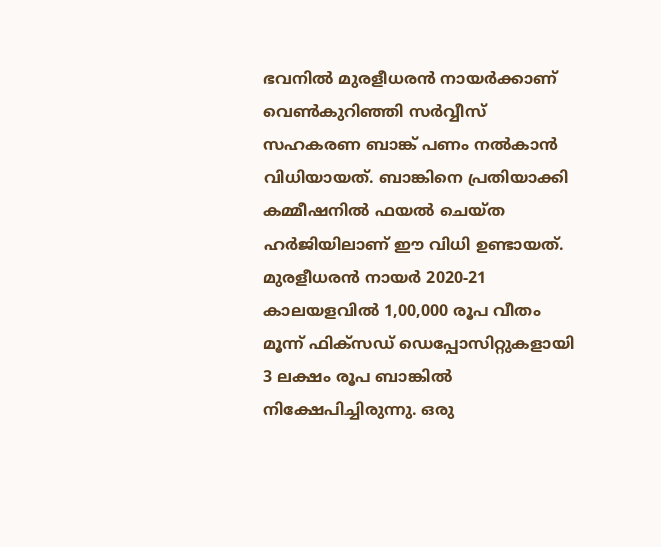ഭവനിൽ മുരളീധരൻ നായർക്കാണ് വെൺകുറിഞ്ഞി സര്‍വ്വീസ് സഹകരണ ബാങ്ക് പണം നല്‍കാന്‍ വിധിയായത്. ബാങ്കിനെ പ്രതിയാക്കി കമ്മീഷനിൽ ഫയൽ ചെയ്ത ഹർജിയിലാണ് ഈ വിധി ഉണ്ടായത്. മുരളീധരന്‍ നായര്‍ 2020-21 കാലയളവിൽ 1,00,000 രൂപ വീതം മൂന്ന് ഫിക്സഡ് ഡെപ്പോസിറ്റുകളായി 3 ലക്ഷം രൂപ ബാങ്കിൽ നിക്ഷേപിച്ചിരുന്നു. ഒരു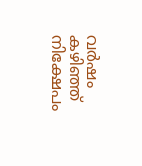വർഷം കഴിഞ്ഞ് നിക്ഷേപം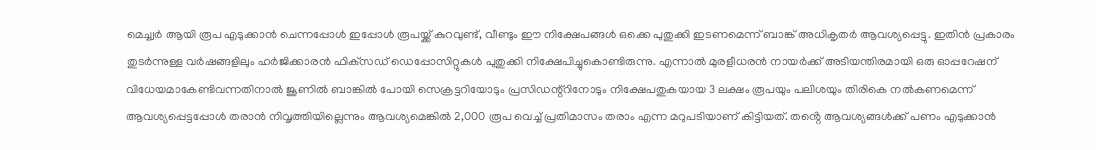മെച്ച്വർ ആയി രൂപ എടുക്കാൻ ചെന്നപ്പോൾ ഇപ്പോൾ രൂപയ്ക്ക് കുറവുണ്ട്, വീണ്ടും ഈ നിക്ഷേപങ്ങൾ ഒക്കെ പുതുക്കി ഇടണമെന്ന് ബാങ്ക് അധികൃതർ ആവശ്യപ്പെട്ടു. ഇതിന്‍ പ്രകാരം തുടർന്നുള്ള വർഷങ്ങളിലും ഹർജിക്കാരൻ ഫിക്‌സഡ് ഡെപ്പോസിറ്റുകൾ പുതുക്കി നിക്ഷേപിച്ചുകൊണ്ടിരുന്നു. എന്നാൽ മുരളീധരന്‍ നായര്‍ക്ക് അടിയന്തിരമായി ഒരു ഓപ്പറേഷന് വിധേയമാകേണ്ടിവന്നതിനാൽ ജൂണിൽ ബാങ്കിൽ പോയി സെക്രട്ടറിയോടും പ്രസിഡന്റ്റിനോടും നിക്ഷേപതുകയായ 3 ലക്ഷം രൂപയും പലിശയും തിരികെ നൽകണമെന്ന് ആവശ്യപ്പെട്ടപ്പോൾ തരാൻ നിവൃത്തിയില്ലെന്നും ആവശ്യമെങ്കിൽ 2,000 രൂപ വെച്ച് പ്രതിമാസം തരാം എന്ന മറുപടിയാണ് കിട്ടിയത്. തൻ്റെ ആവശ്യങ്ങൾക്ക് പണം എടുക്കാൻ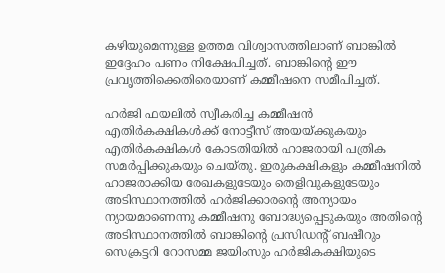കഴിയുമെന്നുള്ള ഉത്തമ വിശ്വാസത്തിലാണ് ബാങ്കിൽ ഇദ്ദേഹം പണം നിക്ഷേപിച്ചത്. ബാങ്കിൻ്റെ ഈ പ്രവൃത്തിക്കെതിരെയാണ് കമ്മീഷനെ സമീപിച്ചത്.

ഹർജി ഫയലിൽ സ്വീകരിച്ച കമ്മീഷൻ എതിർകക്ഷികൾക്ക് നോട്ടീസ് അയയ്ക്കുകയും എതിർകക്ഷികൾ കോടതിയിൽ ഹാജരായി പത്രിക സമർപ്പിക്കുകയും ചെയ്തു. ഇരുകക്ഷികളും കമ്മീഷനിൽ ഹാജരാക്കിയ രേഖകളുടേയും തെളിവുകളുടേയും അടിസ്ഥാനത്തിൽ ഹർജിക്കാരൻ്റെ അന്യായം ന്യായമാണെന്നു കമ്മീഷനു ബോദ്ധ്യപ്പെടുകയും അതിൻ്റെ അടിസ്ഥാനത്തിൽ ബാങ്കിൻ്റെ പ്രസിഡന്റ് ബഷീറും സെക്രട്ടറി റോസമ്മ ജയിംസും ഹർജികക്ഷിയുടെ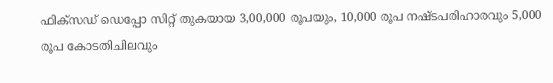ഫിക്‌സഡ് ഡെപ്പോ സിറ്റ് തുകയായ 3,00,000 രൂപയും, 10,000 രൂപ നഷ്ടപരിഹാരവും 5,000 രൂപ കോടതിചിലവും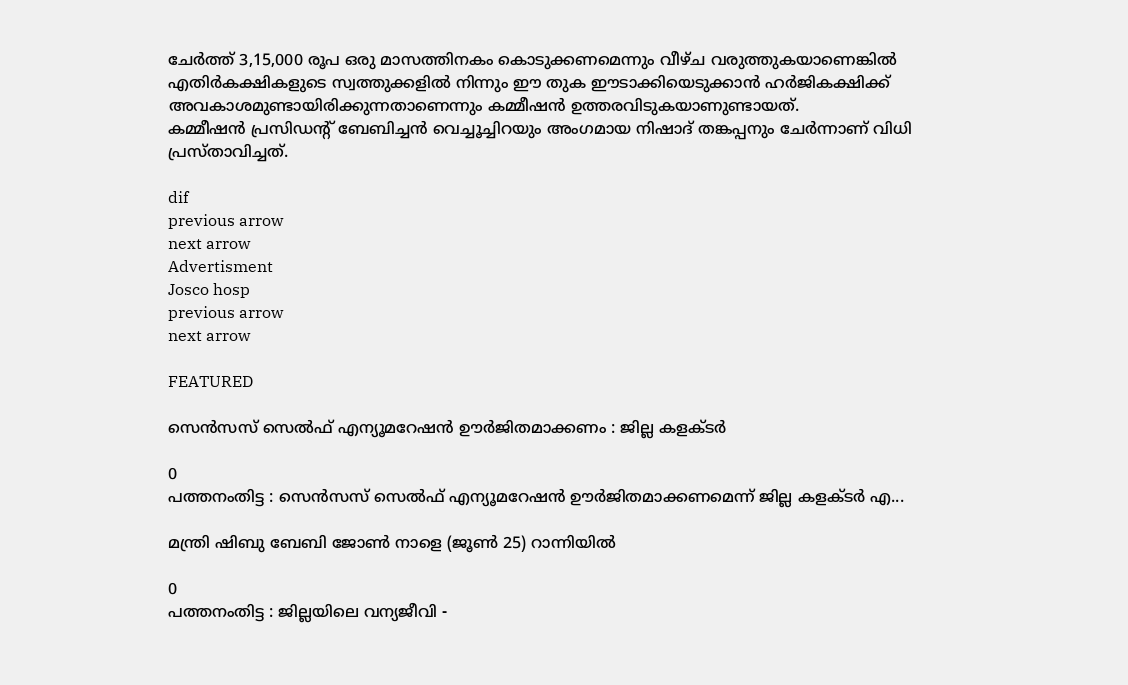ചേർത്ത് 3,15,000 രൂപ ഒരു മാസത്തിനകം കൊടുക്കണമെന്നും വീഴ്ച വരുത്തുകയാണെങ്കിൽ എതിർകക്ഷികളുടെ സ്വത്തുക്കളിൽ നിന്നും ഈ തുക ഈടാക്കിയെടുക്കാൻ ഹർജികക്ഷിക്ക് അവകാശമുണ്ടായിരിക്കുന്നതാണെന്നും കമ്മീഷൻ ഉത്തരവിടുകയാണുണ്ടായത്.
കമ്മീഷൻ പ്രസിഡൻ്റ് ബേബിച്ചൻ വെച്ചൂച്ചിറയും അംഗമായ നിഷാദ് തങ്കപ്പനും ചേർന്നാണ് വിധി പ്രസ്താവിച്ചത്.

dif
previous arrow
next arrow
Advertisment
Josco hosp
previous arrow
next arrow

FEATURED

സെന്‍സസ് സെല്‍ഫ് എന്യൂമറേഷന്‍ ഊര്‍ജിതമാക്കണം : ജില്ല കളക്ടര്‍

0
പത്തനംതിട്ട : സെന്‍സസ് സെല്‍ഫ് എന്യൂമറേഷന്‍ ഊര്‍ജിതമാക്കണമെന്ന് ജില്ല കളക്ടര്‍ എ...

മന്ത്രി ഷിബു ബേബി ജോണ്‍ നാളെ (ജൂണ്‍ 25) റാന്നിയില്‍

0
പത്തനംതിട്ട : ജില്ലയിലെ വന്യജീവി -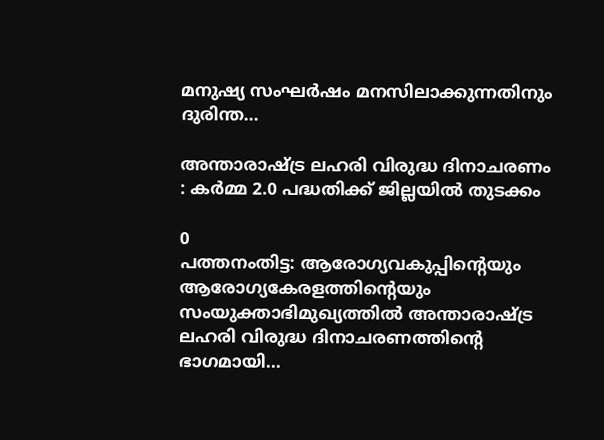മനുഷ്യ സംഘര്‍ഷം മനസിലാക്കുന്നതിനും ദുരിന്ത...

അന്താരാഷ്ട്ര ലഹരി വിരുദ്ധ ദിനാചരണം : കര്‍മ്മ 2.0 പദ്ധതിക്ക് ജില്ലയില്‍ തുടക്കം

0
പത്തനംതിട്ട: ആരോഗ്യവകുപ്പിന്റെയും ആരോഗ്യകേരളത്തിന്റെയും സംയുക്താഭിമുഖ്യത്തില്‍ അന്താരാഷ്ട്ര ലഹരി വിരുദ്ധ ദിനാചരണത്തിന്റെ ഭാഗമായി...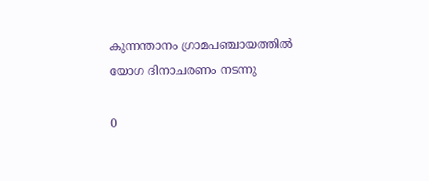കുന്നന്താനം ഗ്രാമപഞ്ചായത്തില്‍ യോഗ ദിനാചരണം നടന്നു

0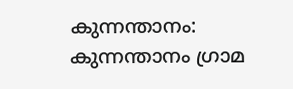കുന്നന്താനം: കുന്നന്താനം ഗ്രാമ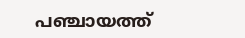പഞ്ചായത്ത്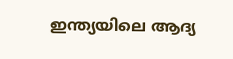ഇന്ത്യയിലെ ആദ്യ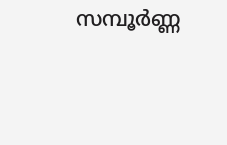സമ്പൂർണ്ണ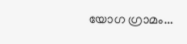യോഗ ഗ്രാമം...